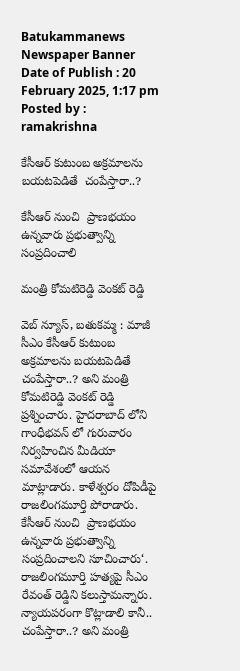Batukammanews
Newspaper Banner
Date of Publish : 20 February 2025, 1:17 pm Posted by : ramakrishna

కేసీఆర్ కుటుంబ అక్రమాలను బయటపెడితే  చంపేస్తారా..?

కేసీఆర్ నుంచి  ప్రాణభయం ఉన్నవారు ప్రభుత్వాన్ని సంప్రదించాలి

మంత్రి కోమటిరెడ్డి వెంకట్ రెడ్డి

వెబ్ న్యూస్, బతుకమ్మ : మాజీ సీఎం కేసీఆర్ కుటుంబ అక్రమాలను బయటపెడితే చంపేస్తారా..? అని మంత్రి కోమటిరెడ్డి వెంకట్ రెడ్డి ప్రశ్నించారు. హైదరాబాద్ లోని గాంధీభవన్ లో గురువారం నిర్వహించిన మీడియా సమావేశంలో ఆయన మాట్లాడారు. కాళేశ్వరం దోపిడీపై  రాజలింగమూర్తి పోరాడారు. కేసీఆర్ నుంచి  ప్రాణభయం ఉన్నవారు ప్రభుత్వాన్ని సంప్రదించాలని సూచించారు‘. రాజలింగమూర్తి హత్యపై సీఎం రేవంత్ రెడ్డిని కలుస్తామన్నారు.  న్యాయపరంగా కొట్లాడాలి కానీ.. చంపేస్తారా..? అని మంత్రి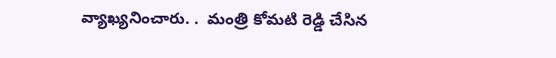వ్యాఖ్యనించారు. .  మంత్రి కోమటి రెడ్డి చేసిన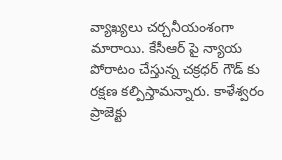వ్యాఖ్యలు చర్చనీయంశంగా మారాయి. కేసీఆర్ పై న్యాయ పోరాటం చేస్తున్న చక్రధర్ గౌడ్ కు రక్షణ కల్పిస్తామన్నారు. కాళేశ్వరం ప్రాజెక్టు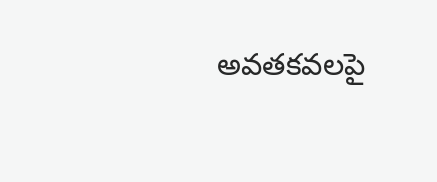అవతకవలపై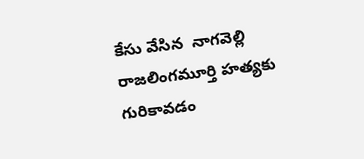కేసు వేసిన  నాగవెల్లి రాజలింగమూర్తి హత్యకు గురికావడం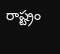రాష్ట్రం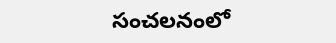సంచలనంలో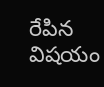రేపిన విషయం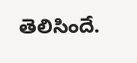తెలిసిందే.